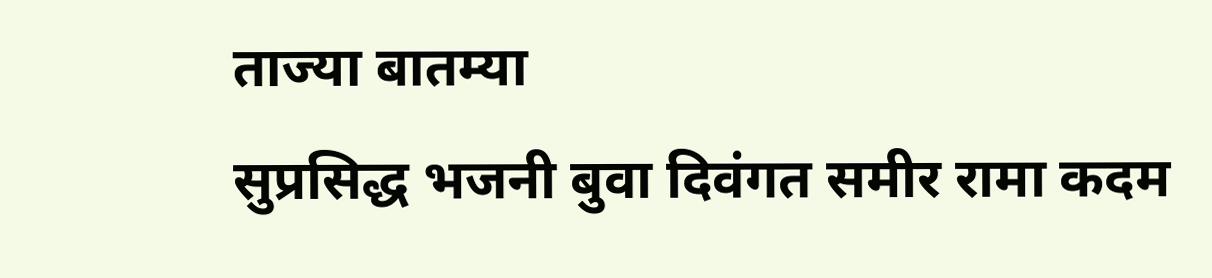ताज्या बातम्या
सुप्रसिद्ध भजनी बुवा दिवंगत समीर रामा कदम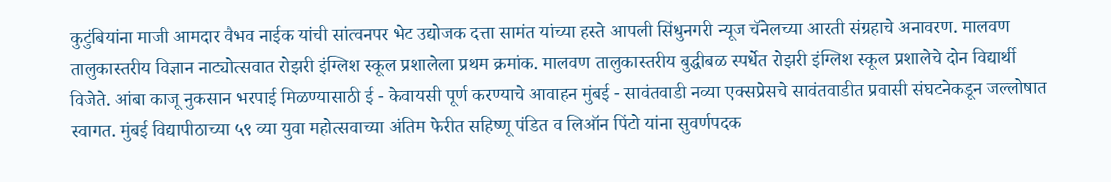कुटुंबियांना माजी आमदार वैभव नाईक यांची सांत्वनपर भेट उद्योजक दत्ता सामंत यांच्या हस्ते आपली सिंधुनगरी न्यूज चॅनेलच्या आरती संग्रहाचे अनावरण. मालवण तालुकास्तरीय विज्ञान नाट्योत्सवात रोझरी इंग्लिश स्कूल प्रशालेला प्रथम क्रमांक. मालवण तालुकास्तरीय बुद्धीबळ स्पर्धेत रोझरी इंग्लिश स्कूल प्रशालेचे दोन विद्यार्थी विजेते. आंबा काजू नुकसान भरपाई मिळण्यासाठी ई - केवायसी पूर्ण करण्याचे आवाहन मुंबई - सावंतवाडी नव्या एक्सप्रेसचे सावंतवाडीत प्रवासी संघटनेकडून जल्लोषात स्वागत. मुंबई विद्यापीठाच्या ५९ व्या युवा महोत्सवाच्या अंतिम फेरीत सहिष्णू पंडित व लिऑन पिंटो यांना सुवर्णपदक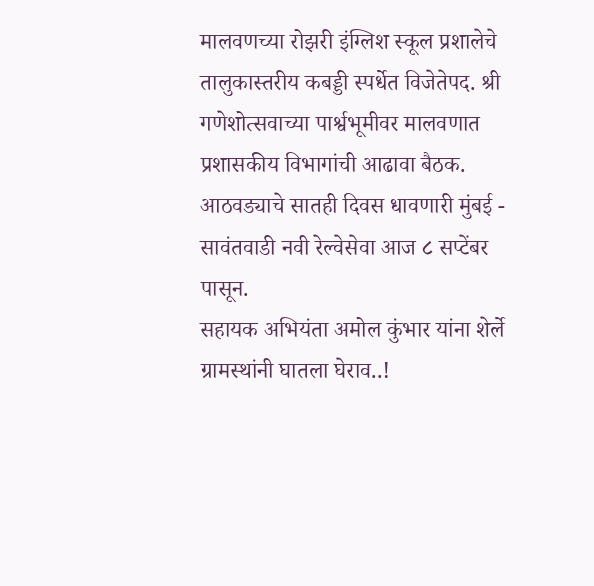मालवणच्या रोझरी इंग्लिश स्कूल प्रशालेचे तालुकास्तरीय कबड्डी स्पर्धेत विजेतेपद. श्री गणेशोत्सवाच्या पार्श्वभूमीवर मालवणात प्रशासकीय विभागांची आढावा बैठक. आठवड्याचे सातही दिवस धावणारी मुंबई - सावंतवाडी नवी रेल्वेसेवा आज ८ सप्टेंबर पासून.
सहायक अभियंता अमोल कुंभार यांना शेर्ले ग्रामस्थांनी घातला घेराव..!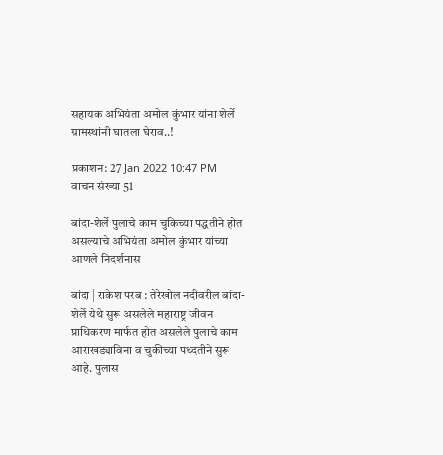सहायक अभियंता अमोल कुंभार यांना शेर्ले ग्रामस्थांनी घातला घेराव..!

प्रकाशन: 27 Jan 2022 10:47 PM
वाचन संख्या 51

बांदा-शेर्ले पुलाचे काम चुकिच्या पद्धतीने होत असल्याचे अभियंता अमोल कुंभार यांच्या आणले निदर्शनास

बांदा | राकेश परब : तेरेखोल नदीवरील बांदा-शेर्ले येथे सुरू असलेले महाराष्ट्र जीवन प्राधिकरण मार्फत होत असलेले पुलाचे काम आराखड्याविना व चुकीच्या पध्दतीने सुरू आहे. पुलास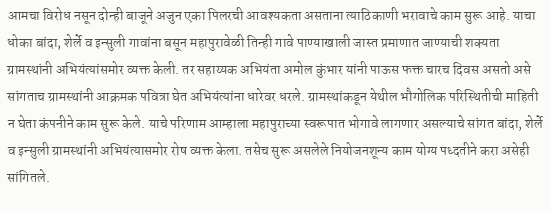आमचा विरोध नसून दोन्ही बाजूने अजुन एका पिलरची आवश्यकता असताना त्याठिकाणी भरावाचे काम सुरू आहे. याचा धोका बांदा, शेर्ले व इन्सुली गावांना बसून महापुरावेळी तिन्ही गावे पाण्याखाली जास्त प्रमाणात जाण्याची शक्यता ग्रामस्थांनी अभियंत्यांसमोर व्यक्त केली. तर सहाय्यक अभियंता अमोल कुंभार यांनी पाऊस फक्त चारच दिवस असतो असे सांगताच ग्रामस्थांनी आक्रमक पवित्रा घेत अभियंत्यांना धारेवर धरले. ग्रामस्थांकडून येथील भौगोलिक परिस्थितीची माहिती न घेता कंपनीने काम सुरू केले. याचे परिणाम आम्हाला महापुराच्या स्वरूपात भोगावे लागणार असल्याचे सांगत बांदा, शेर्ले व इन्सुली ग्रामस्थांनी अभियंत्यासमोर रोष व्यक्त केला. तसेच सुरू असलेले नियोजनशून्य काम योग्य पध्दतीने करा असेही सांगितले.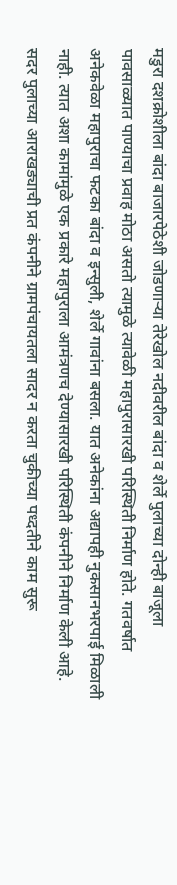मडुरा दशक्रोशीला बांदा बाजारपेठेशी जोडणाऱ्या तेरेखोल नदीवरील बांदा व शेर्ले पुलाच्या दोन्ही बाजूला पावसाळ्यात पाण्याचा प्रवाह मोठा असतो त्यामुळे त्यावेळी महापुरासारखी परिस्थिती निर्माण होते. गतवर्षात अनेकवेळा महापुराचा फटका बांदा व इन्सुली, शेर्ले गावांना बसला. यात अनेकांना अद्यापही नुकसानभरपाई मिळाली नाही. त्यात अशा कामांमुळे एक प्रकारे महापुराला आमंत्रणच देण्यासारखी परिस्थिती कंपनीने निर्माण केली आहे. सदर पुलाच्या आराखड्याची प्रत कंपनीने ग्रामपंचायतला सादर न करता चुकीच्या पध्दतीने काम सुरू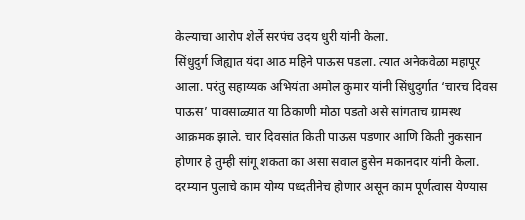केल्याचा आरोप शेर्ले सरपंच उदय धुरी यांनी केला.
सिंधुदुर्ग जिह्यात यंदा आठ महिने पाऊस पडला. त्यात अनेकवेळा महापूर आला. परंतु सहाय्यक अभियंता अमोल कुमार यांनी सिंधुदुर्गात ‘चारच दिवस पाऊस’ पावसाळ्यात या ठिकाणी मोठा पडतो असे सांगताच ग्रामस्थ आक्रमक झाले. चार दिवसांत किती पाऊस पडणार आणि किती नुकसान होणार हे तुम्ही सांगू शकता का असा सवाल हुसेन मकानदार यांनी केला. दरम्यान पुलाचे काम योग्य पध्दतीनेच होणार असून काम पूर्णत्वास येण्यास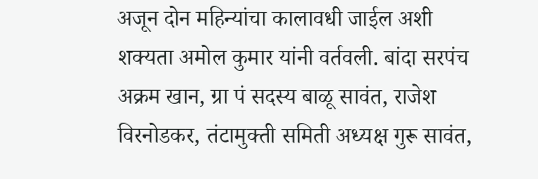अजून दोन महिन्यांचा कालावधी जाईल अशी शक्यता अमोल कुमार यांनी वर्तवली. बांदा सरपंच अक्रम खान, ग्रा पं सदस्य बाळू सावंत, राजेश विरनोडकर, तंटामुक्ती समिती अध्यक्ष गुरू सावंत,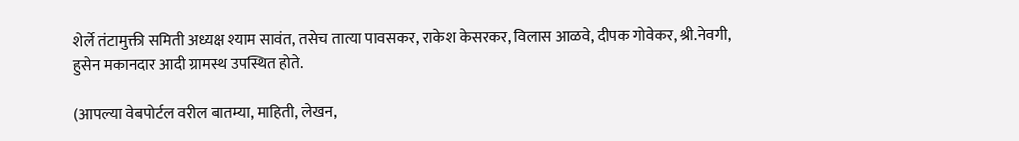शेर्ले तंटामुक्ती समिती अध्यक्ष श्याम सावंत, तसेच तात्या पावसकर, राकेश केसरकर, विलास आळवे, दीपक गोवेकर, श्री.नेवगी, हुसेन मकानदार आदी ग्रामस्थ उपस्थित होते.

(आपल्या वेबपोर्टल वरील बातम्या, माहिती, लेखन,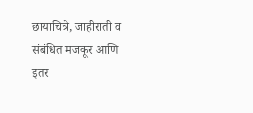छायाचित्रे, जाहीराती व संबंधित मजकूर आणि इतर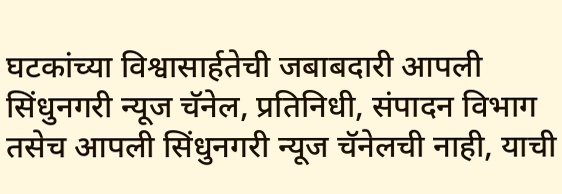घटकांच्या विश्वासार्हतेची जबाबदारी आपली सिंधुनगरी न्यूज चॅनेल, प्रतिनिधी, संपादन विभाग तसेच आपली सिंधुनगरी न्यूज चॅनेलची नाही, याची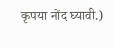कृपया नोंद घ्यावी.)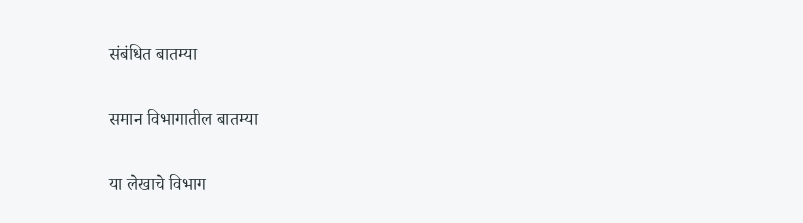संबंधित बातम्या

समान विभागातील बातम्या

या लेखाचे विभाग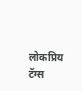लोकप्रिय टॅग्स